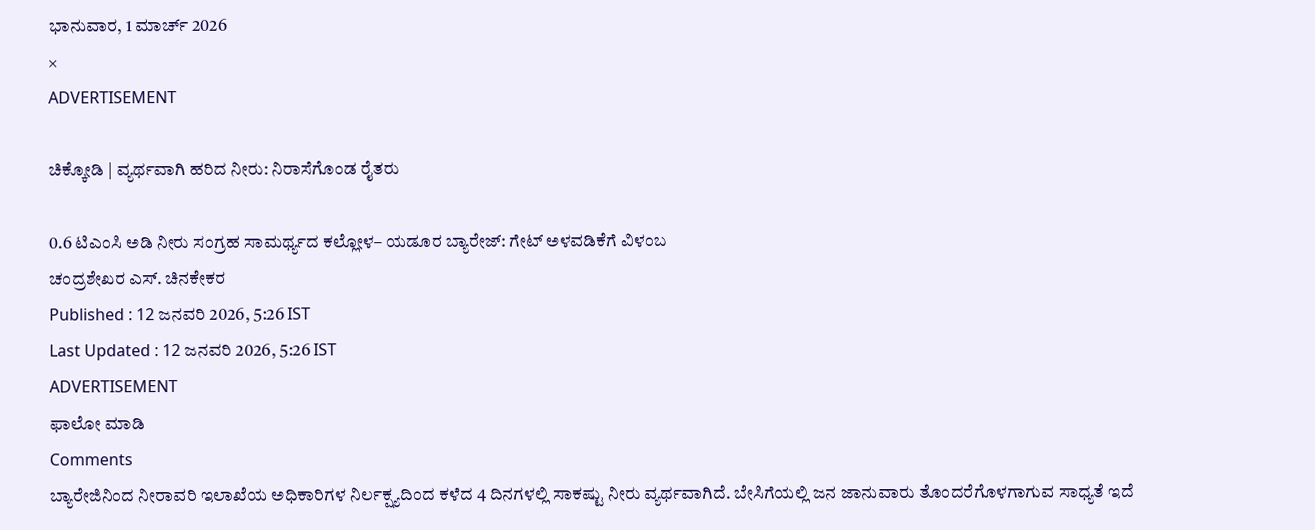ಭಾನುವಾರ, 1 ಮಾರ್ಚ್ 2026
×
ADVERTISEMENT

ಚಿಕ್ಕೋಡಿ | ವ್ಯರ್ಥವಾಗಿ ಹರಿದ ನೀರು: ನಿರಾಸೆಗೊಂಡ ರೈತರು

0.6 ಟಿಎಂಸಿ ಅಡಿ ನೀರು ಸಂಗ್ರಹ ಸಾಮರ್ಥ್ಯದ ಕಲ್ಲೋಳ– ಯಡೂರ ಬ್ಯಾರೇಜ್: ಗೇಟ್ ಅಳವಡಿಕೆಗೆ ವಿಳಂಬ
ಚಂದ್ರಶೇಖರ ಎಸ್. ಚಿನಕೇಕರ
Published : 12 ಜನವರಿ 2026, 5:26 IST
Last Updated : 12 ಜನವರಿ 2026, 5:26 IST
ADVERTISEMENT
ಫಾಲೋ ಮಾಡಿ
Comments
ಬ್ಯಾರೇಜಿನಿಂದ ನೀರಾವರಿ ಇಲಾಖೆಯ ಅಧಿಕಾರಿಗಳ ನಿರ್ಲಕ್ಷ್ಯದಿಂದ ಕಳೆದ 4 ದಿನಗಳಲ್ಲಿ ಸಾಕಷ್ಟು ನೀರು ವ್ಯರ್ಥವಾಗಿದೆ. ಬೇಸಿಗೆಯಲ್ಲಿ ಜನ ಜಾನುವಾರು ತೊಂದರೆಗೊಳಗಾಗುವ ಸಾಧ್ಯತೆ ಇದೆ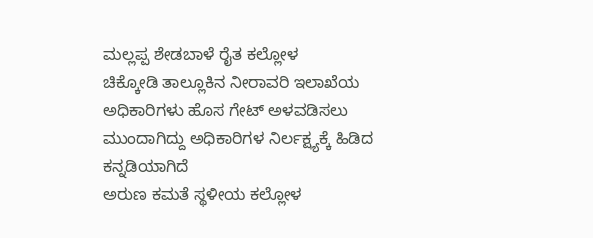ಮಲ್ಲಪ್ಪ ಶೇಡಬಾಳೆ ರೈತ ಕಲ್ಲೋಳ
ಚಿಕ್ಕೋಡಿ ತಾಲ್ಲೂಕಿನ ನೀರಾವರಿ ಇಲಾಖೆಯ ಅಧಿಕಾರಿಗಳು ಹೊಸ ಗೇಟ್ ಅಳವಡಿಸಲು ಮುಂದಾಗಿದ್ದು ಅಧಿಕಾರಿಗಳ ನಿರ್ಲಕ್ಷ್ಯಕ್ಕೆ ಹಿಡಿದ ಕನ್ನಡಿಯಾಗಿದೆ
ಅರುಣ ಕಮತೆ ಸ್ಥಳೀಯ ಕಲ್ಲೋಳ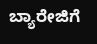ಬ್ಯಾರೇಜಿಗೆ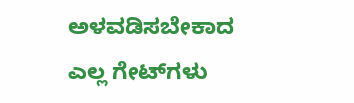ಅಳವಡಿಸಬೇಕಾದ ಎಲ್ಲ ಗೇಟ್‌ಗಳು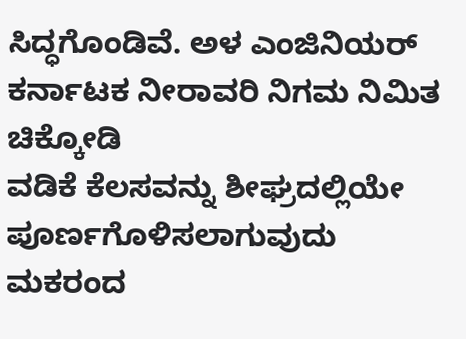ಸಿದ್ಧಗೊಂಡಿವೆ. ಅಳ ಎಂಜಿನಿಯರ್‌ ಕರ್ನಾಟಕ ನೀರಾವರಿ ನಿಗಮ ನಿಮಿತ ಚಿಕ್ಕೋಡಿ
ವಡಿಕೆ ಕೆಲಸವನ್ನು ಶೀಘ್ರದಲ್ಲಿಯೇ ಪೂರ್ಣಗೊಳಿಸಲಾಗುವುದು ಮಕರಂದ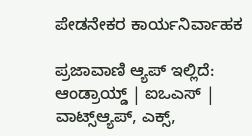ಪೇಡನೇಕರ ಕಾರ್ಯನಿರ್ವಾಹಕ

ಪ್ರಜಾವಾಣಿ ಆ್ಯಪ್ ಇಲ್ಲಿದೆ: ಆಂಡ್ರಾಯ್ಡ್ | ಐಒಎಸ್ | ವಾಟ್ಸ್ಆ್ಯಪ್, ಎಕ್ಸ್,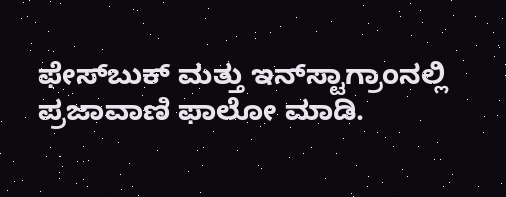ಫೇಸ್‌ಬುಕ್ ಮತ್ತು ಇನ್‌ಸ್ಟಾಗ್ರಾಂನಲ್ಲಿ ಪ್ರಜಾವಾಣಿ ಫಾಲೋ ಮಾಡಿ.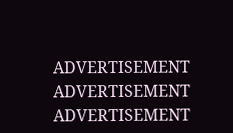ADVERTISEMENT
ADVERTISEMENT
ADVERTISEMENT